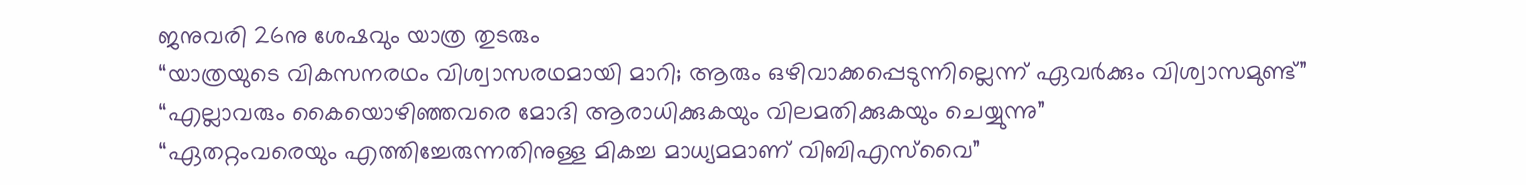ജനുവരി 26നു ശേഷവും യാത്ര തുടരും
“യാത്രയുടെ വികസനരഥം വിശ്വാസരഥമായി മാറി; ആരും ഒഴിവാക്കപ്പെടുന്നില്ലെന്ന് ഏവർക്കും വിശ്വാസമുണ്ട്”
“എല്ലാവരും കൈയൊഴിഞ്ഞവരെ മോദി ആരാധിക്കുകയും വിലമതിക്കുകയും ചെയ്യുന്നു”
“ഏതറ്റംവരെയും എത്തിച്ചേരുന്നതിനുള്ള മികച്ച മാധ്യമമാണ് വിബിഎസ്‌വൈ”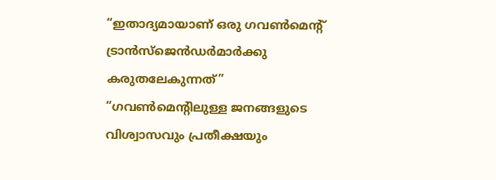“ഇതാദ്യമായാണ് ഒരു ഗവണ്‍മെന്റ് ട്രാൻസ്ജെൻഡർമാർക്കു കരുതലേകുന്നത്”
“ഗവണ്‍മെന്റിലുള്ള ജനങ്ങളുടെ വിശ്വാസവും പ്രതീക്ഷയും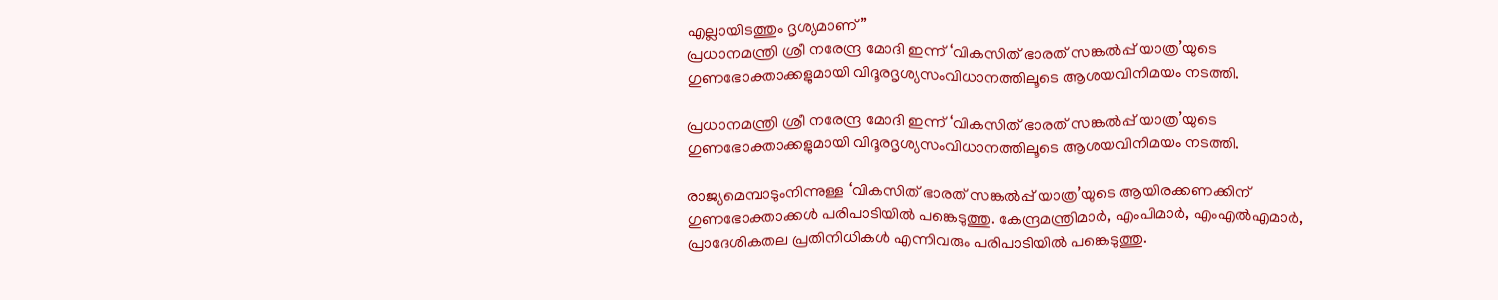എല്ലായിടത്തും ദൃശ്യമാണ്”
പ്രധാനമന്ത്രി ശ്രീ നരേന്ദ്ര മോദി ഇന്ന് ‘വികസിത് ഭാരത് സങ്കല്‍പ്പ് യാത്ര’യുടെ ഗുണഭോക്താക്കളുമായി വിദൂരദൃശ്യസംവിധാനത്തിലൂടെ ആശയവിനിമയം നടത്തി.

പ്രധാനമന്ത്രി ശ്രീ നരേന്ദ്ര മോദി ഇന്ന് ‘വികസിത് ഭാരത് സങ്കല്‍പ്പ് യാത്ര’യുടെ ഗുണഭോക്താക്കളുമായി വിദൂരദൃശ്യസംവിധാനത്തിലൂടെ ആശയവിനിമയം നടത്തി.

രാജ്യമെമ്പാടുംനിന്നുള്ള ‘വികസിത് ഭാരത് സങ്കൽപ്പ് യാത്ര’യുടെ ആയിരക്കണക്കിന് ഗുണഭോക്താക്കള്‍ പരിപാടിയില്‍ പങ്കെടുത്തു. കേന്ദ്രമന്ത്രിമാര്‍, എംപിമാര്‍, എംഎല്‍എമാര്‍, പ്രാദേശികതല പ്രതിനിധികള്‍ എന്നിവരും പരിപാടിയില്‍ പങ്കെടുത്തു.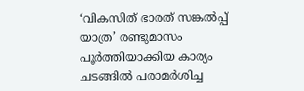‘വികസിത് ഭാരത് സങ്കല്‍പ്പ് യാത്ര’ രണ്ടുമാസം പൂര്‍ത്തിയാക്കിയ കാര്യം ചടങ്ങില്‍ പരാമര്‍ശിച്ച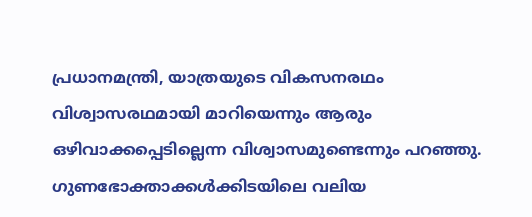പ്രധാനമന്ത്രി, യാത്രയുടെ വികസനരഥം വിശ്വാസരഥമായി മാറിയെന്നും ആരും ഒഴി‌വാക്കപ്പെടില്ലെന്ന വിശ്വാസമുണ്ടെന്നും പറഞ്ഞു. ഗുണഭോക്താക്കള്‍ക്കിടയിലെ വലിയ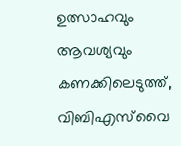ഉത്സാഹവും ആവശ്യവും കണക്കിലെടുത്ത്, വിബിഎസ്‌വൈ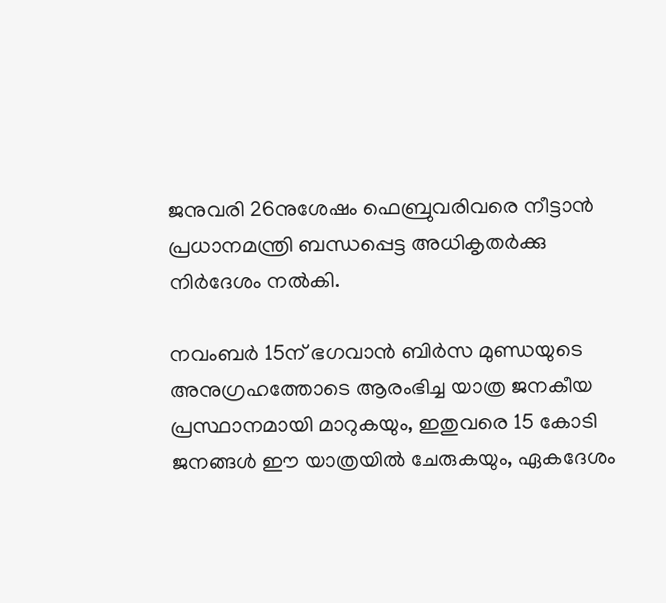ജനുവരി 26നുശേഷം ഫെബ്രുവരിവരെ നീട്ടാന്‍ പ്രധാനമന്ത്രി ബന്ധപ്പെട്ട അധികൃതർക്കു നിർദേശം നല്‍കി.

നവംബര്‍ 15ന് ഭഗവാന്‍ ബിര്‍സ മുണ്ഡയുടെ അനുഗ്രഹത്തോടെ ആരംഭിച്ച യാത്ര ജനകീയ പ്രസ്ഥാനമായി മാറുകയും, ഇതുവരെ 15 കോടി ജനങ്ങള്‍ ഈ യാത്രയില്‍ ചേരുകയും, ഏകദേശം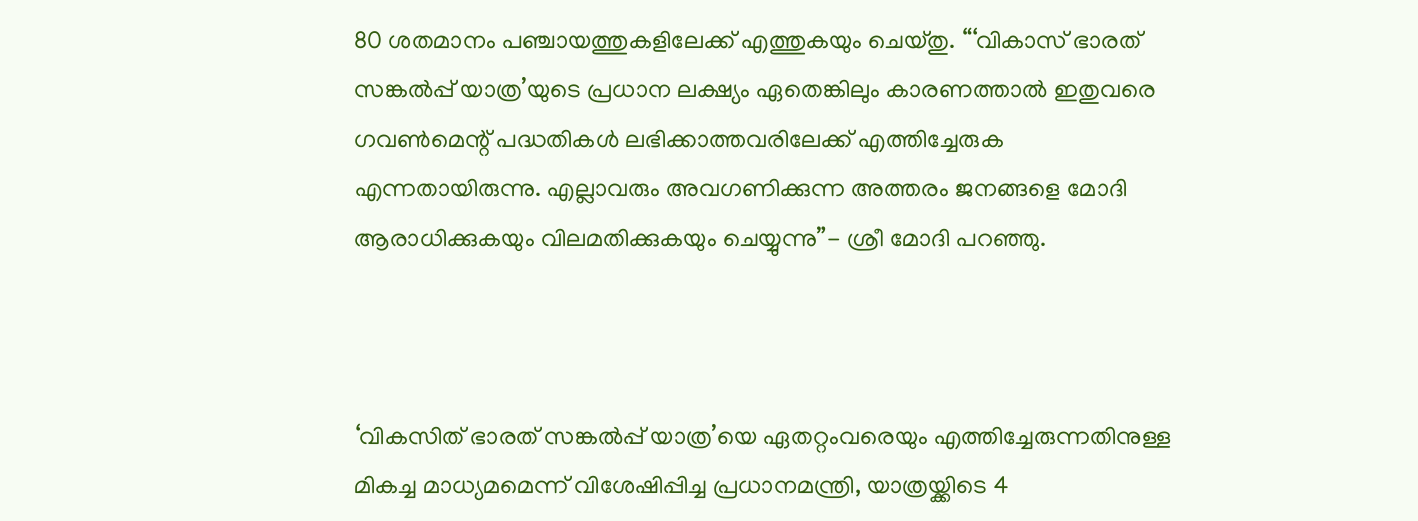80 ശതമാനം പഞ്ചായത്തുകളിലേക്ക് എത്തുകയും ചെയ്തു. “‘വികാസ് ഭാരത് സങ്കൽപ്പ് യാത്ര’യുടെ പ്രധാന ലക്ഷ്യം ഏതെങ്കിലും കാരണത്താല്‍ ഇതുവരെ ഗവണ്‍മെന്റ് പദ്ധതികള്‍ ലഭിക്കാത്തവരിലേക്ക് എത്തിച്ചേരുക എന്നതായിരുന്നു. എല്ലാവരും അവഗണിക്കുന്ന അത്തരം ജനങ്ങളെ മോദി ആരാധിക്കുകയും വിലമതിക്കുകയും ചെയ്യുന്നു”- ശ്രീ മോദി പറഞ്ഞു.



‘വികസിത് ഭാരത് സങ്കല്‍പ്പ് യാത്ര’യെ ഏതറ്റംവരെയും എത്തിച്ചേരുന്നതിനുള്ള മികച്ച മാധ്യമമെന്ന് വിശേഷിപ്പിച്ച പ്രധാനമന്ത്രി, യാത്രയ്ക്കിടെ 4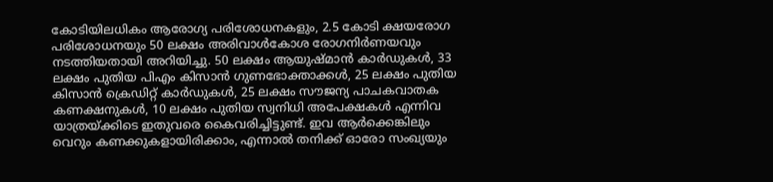കോടിയിലധികം ആരോഗ്യ പരിശോധനകളും, 2.5 കോടി ക്ഷയരോഗ പരിശോധനയും 50 ലക്ഷം അരിവാള്‍കോശ രോഗനിർണയവും നടത്തിയതായി അറിയിച്ചു. 50 ലക്ഷം ആയുഷ്മാന്‍ കാര്‍ഡുകള്‍, 33 ലക്ഷം പുതിയ പിഎം കിസാന്‍ ഗുണഭോക്താക്കള്‍, 25 ലക്ഷം പുതിയ കിസാന്‍ ക്രെഡിറ്റ് കാര്‍ഡുകള്‍, 25 ലക്ഷം സൗജന്യ പാചകവാതക കണക്ഷനുകള്‍, 10 ലക്ഷം പുതിയ സ്വനിധി അപേക്ഷകള്‍ എന്നിവ യാത്രയ്ക്കിടെ ഇതുവരെ കൈവരിച്ചിട്ടുണ്ട്. ഇവ ആര്‍ക്കെങ്കിലും വെറും കണക്കുകളായിരിക്കാം, എന്നാല്‍ തനിക്ക് ഓരോ സംഖ്യയും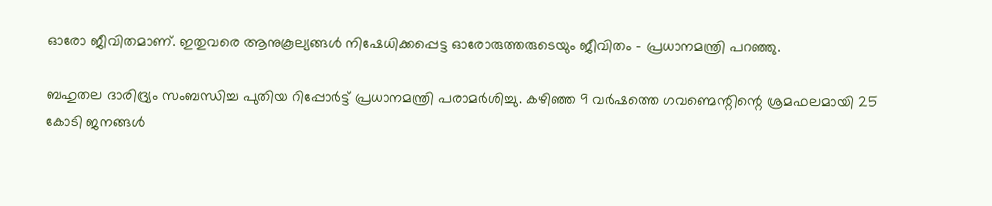ഓരോ ജീവിതമാണ്. ഇതുവരെ ആനുകൂല്യങ്ങള്‍ നിഷേധിക്കപ്പെട്ട ഓരോരുത്തരുടെയും ജീവിതം – പ്രധാനമന്ത്രി പറഞ്ഞു.

ബഹുതല ദാരിദ്ര്യം സംബന്ധിച്ച പുതിയ റിപ്പോർട്ട് പ്രധാനമന്ത്രി പരാമർശിച്ചു. കഴിഞ്ഞ 9 വർഷത്തെ ഗവണ്മെന്റിന്റെ ശ്രമഫലമായി 25 കോടി ജനങ്ങൾ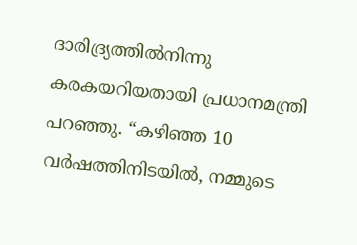ദാരിദ്ര്യത്തിൽനിന്നു കരകയറിയതായി പ്രധാനമന്ത്രി പറഞ്ഞു. “കഴിഞ്ഞ 10 വർഷത്തിനിടയിൽ, നമ്മുടെ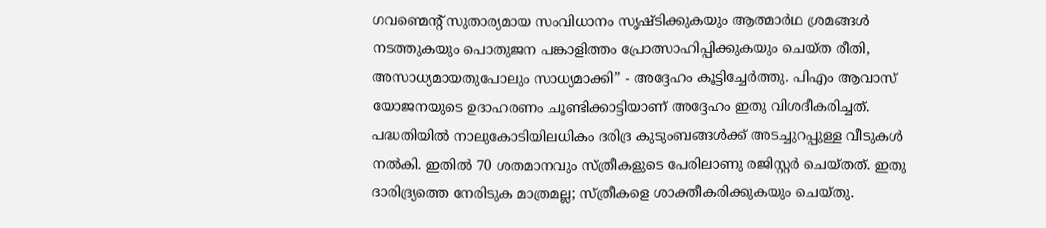ഗവണ്മെന്റ് സുതാര്യമായ സംവിധാനം സൃഷ്ടിക്കുകയും ആത്മാർഥ ശ്രമങ്ങൾ നടത്തുകയും പൊതുജന പങ്കാളിത്തം പ്രോത്സാഹിപ്പിക്കുകയും ചെയ്ത രീതി, അസാധ്യമായതുപോലും സാധ്യമാക്കി” - അദ്ദേഹം കൂട്ടിച്ചേർത്തു. പിഎം ആവാസ് യോജനയുടെ ഉദാഹരണം ചൂണ്ടിക്കാട്ടിയാണ് അദ്ദേഹം ഇതു വിശദീകരിച്ചത്. പദ്ധതിയിൽ നാലുകോടിയിലധികം ദരിദ്ര കുടുംബങ്ങൾക്ക് അടച്ചുറപ്പുള്ള വീടുകൾ നൽകി. ഇതിൽ 70 ശതമാനവും സ്ത്രീകളുടെ പേരിലാണു രജിസ്റ്റർ ചെയ്തത്. ഇതു ദാരിദ്ര്യത്തെ നേരിടുക മാത്രമല്ല; സ്ത്രീകളെ ശാക്തീകരിക്കുകയും ചെയ്തു.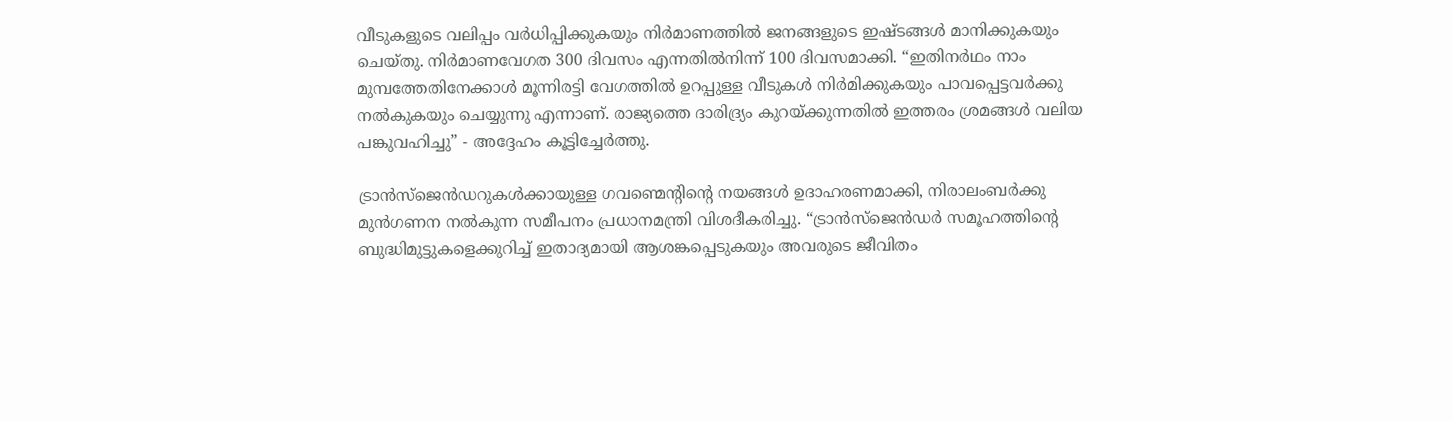വീടുകളുടെ വലിപ്പം വർധിപ്പിക്കുകയും നിർമാണത്തിൽ ജനങ്ങളുടെ ഇഷ്ടങ്ങൾ മാനിക്കുകയും ചെയ്തു. നിർമാണവേഗത 300 ദിവസം എന്നതിൽനിന്ന് 100 ദിവസമാക്കി. “ഇതിനർഥം നാം മുമ്പത്തേതിനേക്കാൾ മൂന്നിരട്ടി വേഗത്തിൽ ഉറപ്പുള്ള വീടുകൾ നിർമിക്കുകയും പാവപ്പെട്ടവർക്കു നൽകുകയും ചെയ്യുന്നു എന്നാണ്. രാജ്യത്തെ ദാരിദ്ര്യം കുറയ്ക്കുന്നതിൽ ഇത്തരം ശ്രമങ്ങൾ വലിയ പങ്കുവഹിച്ചു” - അദ്ദേഹം കൂട്ടിച്ചേർത്തു.

ട്രാൻസ്ജെൻഡറുകൾക്കായുള്ള ഗവണ്മെന്റിന്റെ നയങ്ങൾ ഉദാഹരണമാക്കി, നിരാലംബർക്കു മുൻഗണന നൽകുന്ന സമീപനം പ്രധാനമന്ത്രി വിശദീകരിച്ചു. “ട്രാൻസ്‌ജെൻഡർ സമൂഹത്തിന്റെ ബുദ്ധിമുട്ടുകളെക്കുറിച്ച് ഇതാദ്യമായി ആശങ്കപ്പെടുകയും അവരുടെ ജീവിതം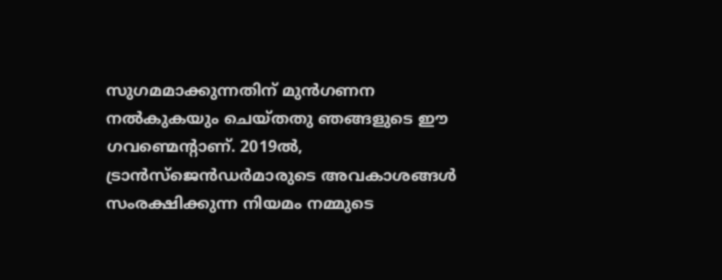സുഗമമാക്കുന്നതിന് മുൻഗണന നൽകുകയും ചെയ്തതു ഞങ്ങളുടെ ഈ ഗവണ്മെന്റാണ്. 2019ൽ, ട്രാൻസ്‌ജെൻഡർമാരുടെ അവകാശങ്ങൾ സംരക്ഷിക്കുന്ന നിയമം നമ്മുടെ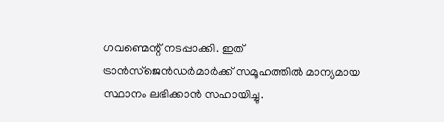ഗവണ്മെന്റ് നടപ്പാക്കി. ഇത് ട്രാൻസ്‌ജെൻഡർമാർക്ക് സമൂഹത്തിൽ മാന്യമായ സ്ഥാനം ലഭിക്കാൻ സഹായിച്ചു.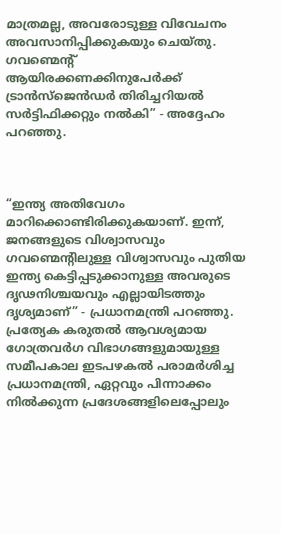മാത്രമല്ല, അവരോടുള്ള വിവേചനം അവസാനിപ്പിക്കുകയും ചെയ്തു. ഗവണ്മെന്റ് ആയിരക്കണക്കിനുപേർക്ക് ട്രാൻസ്‌ജെൻഡർ തിരിച്ചറിയൽ സർട്ടിഫിക്കറ്റും നൽകി” - അദ്ദേഹം പറഞ്ഞു.



“ഇന്ത്യ അതിവേഗം മാറിക്കൊണ്ടിരിക്കുകയാണ്. ഇന്ന്, ജനങ്ങളുടെ വിശ്വാസവും ഗവണ്മെന്റിലുള്ള വിശ്വാസവും പുതിയ ഇന്ത്യ കെട്ടിപ്പടുക്കാനുള്ള അവരുടെ ദൃഢനിശ്ചയവും എല്ലായിടത്തും ദൃശ്യമാണ്” - പ്രധാനമന്ത്രി പറഞ്ഞു. പ്രത്യേക കരുതൽ ആവശ്യമായ ഗോത്രവർഗ വിഭാഗങ്ങളുമായുള്ള സമീപകാല ഇടപഴകൽ പരാമർശിച്ച പ്രധാനമന്ത്രി, ഏറ്റവും പിന്നാക്കം നിൽക്കുന്ന പ്രദേശങ്ങളിലെപ്പോലും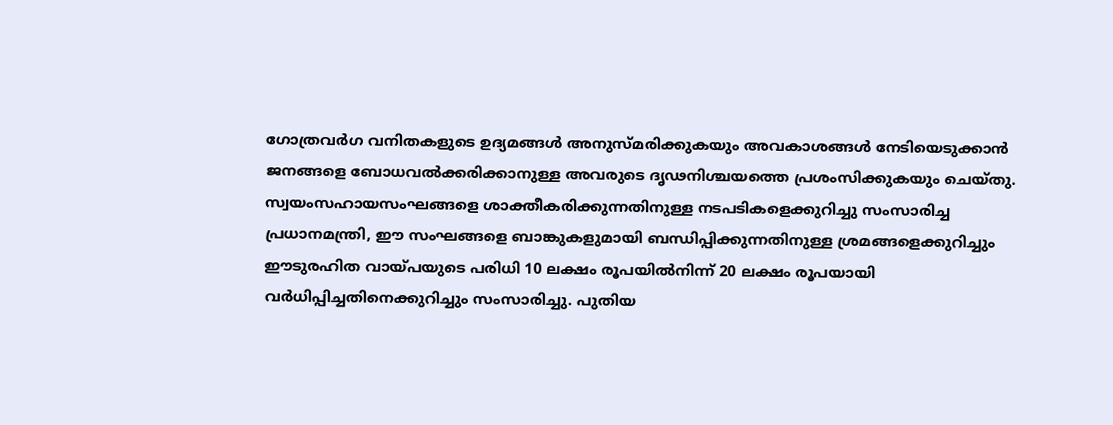ഗോത്രവർഗ വനിതകളുടെ ഉദ്യമങ്ങൾ അനുസ്മരിക്കുകയും അവകാശങ്ങൾ നേടിയെടുക്കാൻ ജനങ്ങളെ ബോധവൽക്കരിക്കാനുള്ള അവരുടെ ദൃഢനിശ്ചയത്തെ പ്രശംസിക്കുകയും ചെയ്തു. സ്വയംസഹായസംഘങ്ങളെ ശാക്തീകരിക്കുന്നതിനുള്ള നടപടികളെക്കുറിച്ചു സംസാരിച്ച പ്രധാനമന്ത്രി, ഈ സംഘങ്ങളെ ബാങ്കുകളുമായി ബന്ധിപ്പിക്കുന്നതിനുള്ള ശ്രമങ്ങളെക്കുറിച്ചും ഈടുരഹിത വായ്പയുടെ പരിധി 10 ലക്ഷം രൂപയിൽനിന്ന് 20 ലക്ഷം രൂപയായി വർധിപ്പിച്ചതിനെക്കുറിച്ചും സംസാരിച്ചു. പുതിയ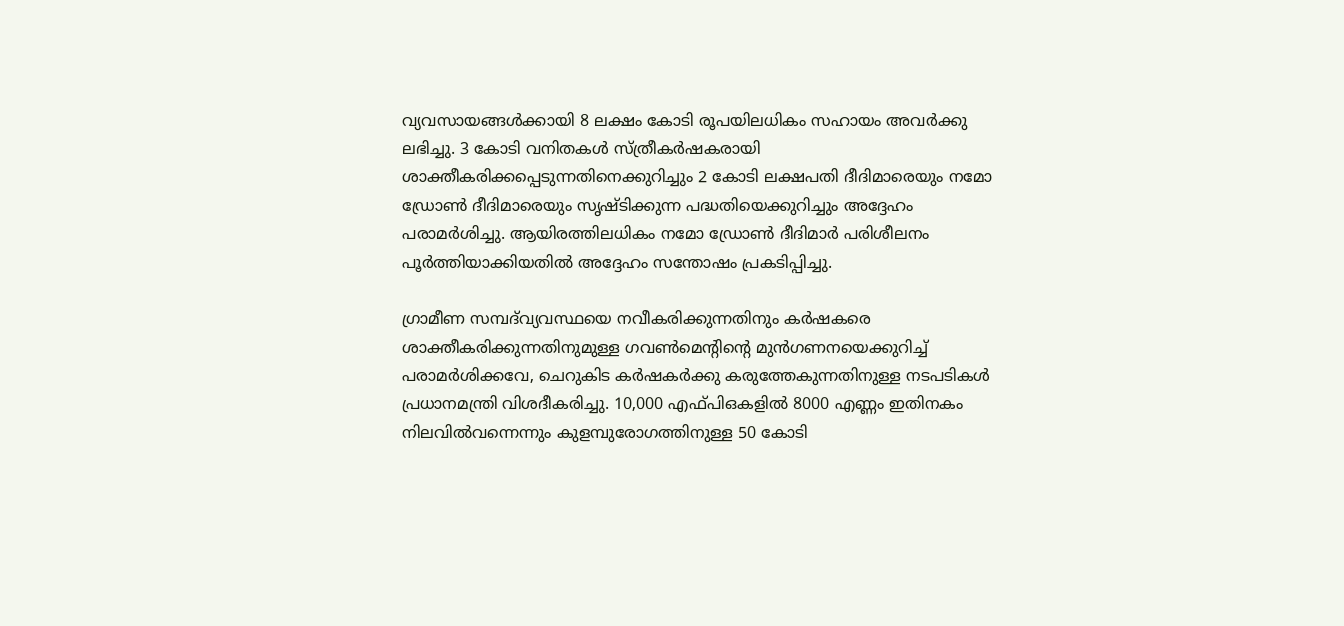വ്യവസായങ്ങൾക്കായി 8 ലക്ഷം കോടി രൂപയിലധികം സഹായം അവർക്കു ലഭിച്ചു. 3 കോടി വനിതകൾ സ്ത്രീകർഷകരായി ശാക്തീകരിക്കപ്പെടുന്നതിനെക്കുറിച്ചും 2 കോടി ലക്ഷപതി ദീദിമാരെയും നമോ ഡ്രോൺ ദീദിമാരെയും സൃഷ്ടിക്കുന്ന പദ്ധതിയെക്കുറിച്ചും അദ്ദേഹം പരാമർശിച്ചു. ആയിരത്തിലധികം നമോ ഡ്രോൺ ദീദിമാർ പരിശീലനം പൂർത്തിയാക്കിയതിൽ അദ്ദേഹം സന്തോഷം പ്രകടിപ്പിച്ചു.

ഗ്രാമീണ സമ്പദ്‌വ്യവസ്ഥയെ നവീകരിക്കുന്നതിനും കർഷകരെ ശാക്തീകരിക്കുന്നതിനുമുള്ള ഗവൺമെന്റിന്റെ മുൻഗണനയെക്കുറിച്ച് പരാമർശിക്കവേ, ചെറുകിട കർഷകർക്കു കരുത്തേകുന്നതിനുള്ള നടപടികൾ പ്രധാനമന്ത്രി വിശദീകരിച്ചു. 10,000 എഫ്‌പിഒകളിൽ 8000 എണ്ണം ഇതിനകം നിലവിൽവന്നെന്നും കുളമ്പുരോഗത്തിനുള്ള 50 കോടി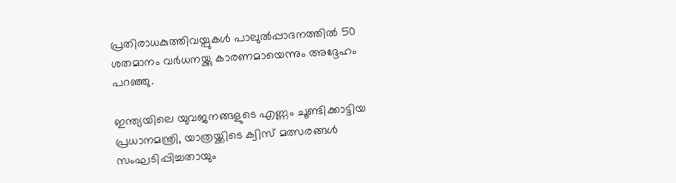പ്രതിരാധകുത്തിവയ്പുകൾ പാലുൽപ്പാദനത്തിൽ 50 ശതമാനം വർധനയ്ക്കു കാരണമായെന്നും അദ്ദേഹം പറഞ്ഞു.

ഇന്ത്യയിലെ യുവജനങ്ങളുടെ എണ്ണം ചൂണ്ടിക്കാട്ടിയ പ്രധാനമന്ത്രി, യാത്രയ്ക്കിടെ ക്വിസ് മത്സരങ്ങൾ സംഘടിപ്പിച്ചതായും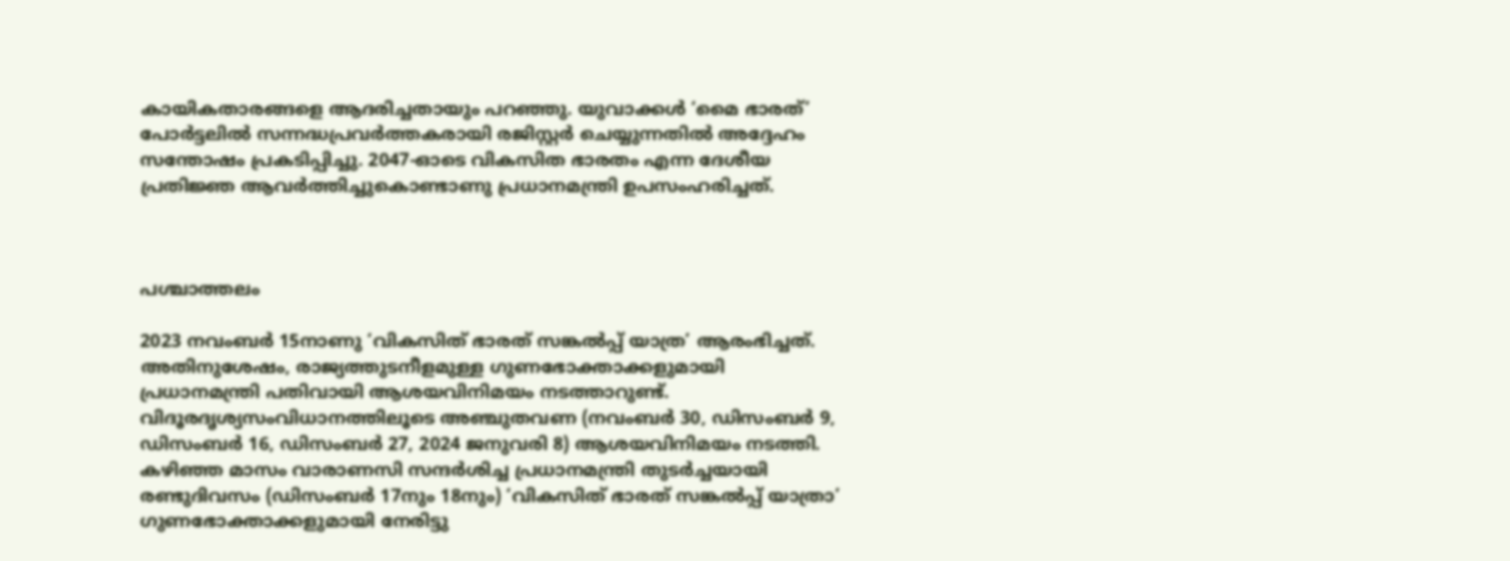കായികതാരങ്ങളെ ആദരിച്ചതായും പറഞ്ഞു. യുവാക്കൾ ‘മൈ ഭാരത്’ പോർട്ടലിൽ സന്നദ്ധപ്രവർത്തകരായി രജിസ്റ്റർ ചെയ്യുന്നതിൽ അദ്ദേഹം സന്തോഷം പ്രകടിപ്പിച്ചു. 2047-ഓടെ വികസിത ഭാരതം എന്ന ദേശീയ പ്രതിജ്ഞ ആവർത്തിച്ചുകൊണ്ടാണു പ്രധാനമന്ത്രി ഉപസംഹരിച്ചത്.



പശ്ചാത്തലം

2023 നവംബർ 15നാണു ‘വികസിത് ഭാരത് സങ്കൽപ്പ് യാത്ര’ ആരംഭിച്ചത്. അതിനുശേഷം, രാജ്യത്തുടനീളമുള്ള ഗുണഭോക്താക്കളുമായി പ്രധാനമന്ത്രി പതിവായി ആശയവിനിമയം നടത്താറുണ്ട്. വിദൂരദൃശ്യസംവിധാനത്തിലൂടെ അഞ്ചുതവണ (നവംബർ 30, ഡിസംബർ 9, ഡിസംബർ 16, ഡിസംബർ 27, 2024 ജനുവരി 8) ആശയവിനിമയം നടത്തി. കഴിഞ്ഞ മാസം വാരാണസി സന്ദർശിച്ച പ്രധാനമന്ത്രി തുടർച്ചയായി രണ്ടുദിവസം (ഡിസംബർ 17നും 18നും) ‘വികസിത് ഭാരത് സങ്കൽപ്പ് യാത്രാ’ ഗുണഭോക്താക്കളുമായി നേരിട്ടു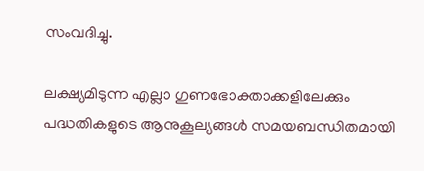സംവദിച്ചു.

ലക്ഷ്യമിടുന്ന എല്ലാ ഗുണഭോക്താക്കളിലേക്കും പദ്ധതികളുടെ ആനുകൂല്യങ്ങൾ സമയബന്ധിതമായി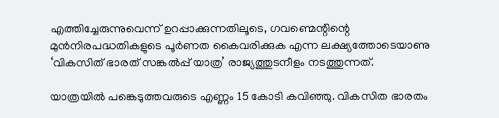എത്തിച്ചേരുന്നുവെന്ന് ഉറപ്പാക്കുന്നതിലൂടെ, ഗവണ്മെന്റിന്റെ മുൻനിരപദ്ധതികളുടെ പൂർണത കൈവരിക്കുക എന്ന ലക്ഷ്യത്തോടെയാണു ‘വികസിത് ഭാരത് സങ്കൽപ്പ് യാത്ര’ രാജ്യത്തുടനീളം നടത്തുന്നത്.

യാത്രയിൽ പങ്കെടുത്തവരുടെ എണ്ണം 15 കോടി കവിഞ്ഞു. വികസിത ഭാരതം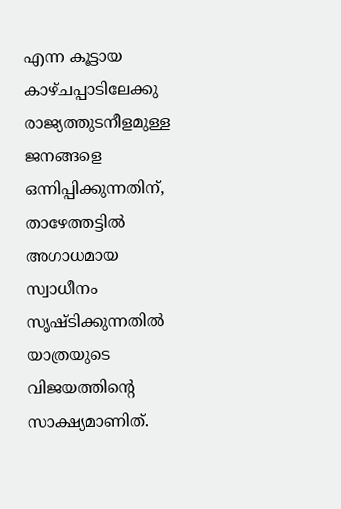എന്ന കൂട്ടായ കാഴ്ചപ്പാടിലേക്കു രാജ്യത്തുടനീളമുള്ള ജനങ്ങളെ ഒന്നിപ്പിക്കുന്നതിന്, താഴേത്തട്ടിൽ അഗാധമായ സ്വാധീനം സൃഷ്ടിക്കുന്നതിൽ യാത്രയുടെ വിജയത്തിന്റെ സാക്ഷ്യമാണിത്.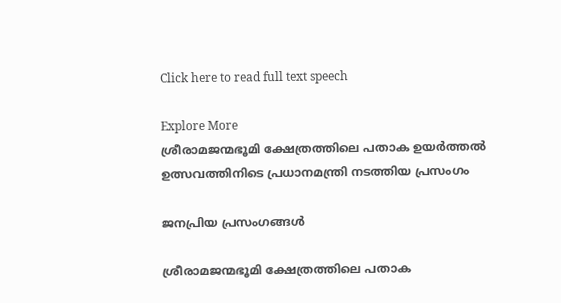Click here to read full text speech

Explore More
ശ്രീരാമജന്മഭൂമി ക്ഷേത്രത്തിലെ പതാക ഉയർത്തൽ ഉത്സവത്തിനിടെ പ്രധാനമന്ത്രി നടത്തിയ പ്രസംഗം

ജനപ്രിയ പ്രസംഗങ്ങൾ

ശ്രീരാമജന്മഭൂമി ക്ഷേത്രത്തിലെ പതാക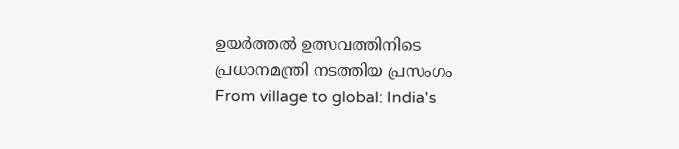ഉയർത്തൽ ഉത്സവത്തിനിടെ പ്രധാനമന്ത്രി നടത്തിയ പ്രസംഗം
From village to global: India's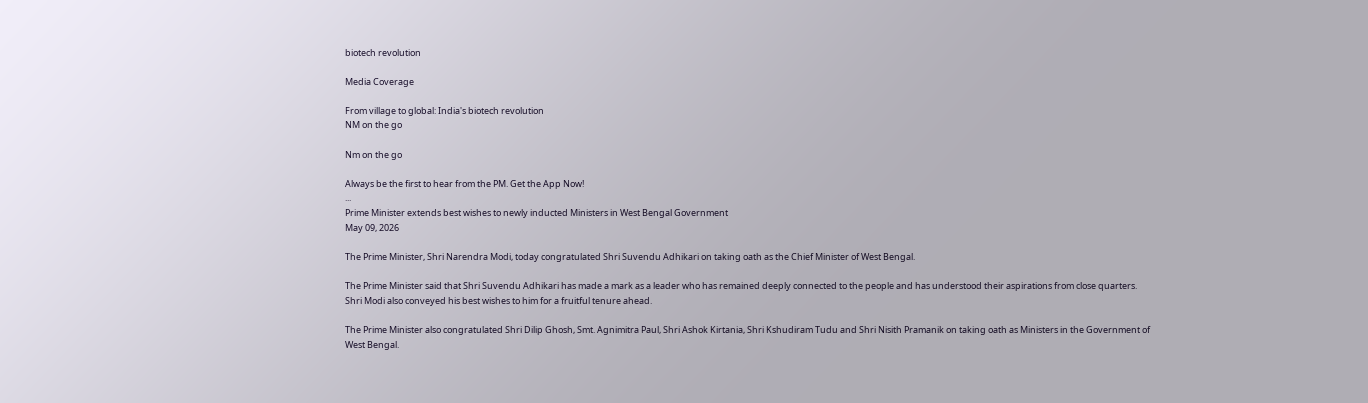biotech revolution

Media Coverage

From village to global: India's biotech revolution
NM on the go

Nm on the go

Always be the first to hear from the PM. Get the App Now!
...
Prime Minister extends best wishes to newly inducted Ministers in West Bengal Government
May 09, 2026

The Prime Minister, Shri Narendra Modi, today congratulated Shri Suvendu Adhikari on taking oath as the Chief Minister of West Bengal.

The Prime Minister said that Shri Suvendu Adhikari has made a mark as a leader who has remained deeply connected to the people and has understood their aspirations from close quarters. Shri Modi also conveyed his best wishes to him for a fruitful tenure ahead.

The Prime Minister also congratulated Shri Dilip Ghosh, Smt. Agnimitra Paul, Shri Ashok Kirtania, Shri Kshudiram Tudu and Shri Nisith Pramanik on taking oath as Ministers in the Government of West Bengal.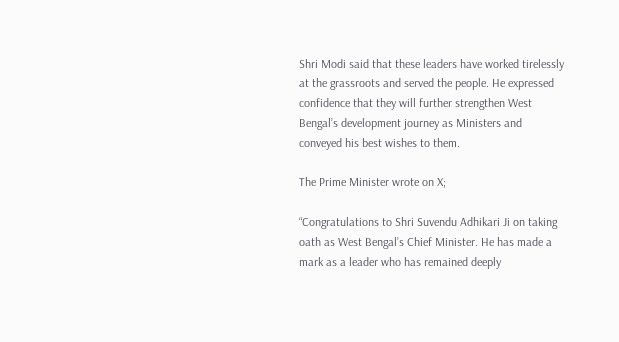Shri Modi said that these leaders have worked tirelessly at the grassroots and served the people. He expressed confidence that they will further strengthen West Bengal’s development journey as Ministers and conveyed his best wishes to them.

The Prime Minister wrote on X;

“Congratulations to Shri Suvendu Adhikari Ji on taking oath as West Bengal’s Chief Minister. He has made a mark as a leader who has remained deeply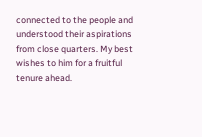connected to the people and understood their aspirations from close quarters. My best wishes to him for a fruitful tenure ahead.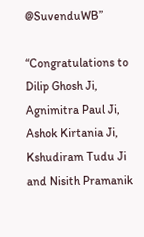@SuvenduWB”

“Congratulations to Dilip Ghosh Ji, Agnimitra Paul Ji, Ashok Kirtania Ji, Kshudiram Tudu Ji and Nisith Pramanik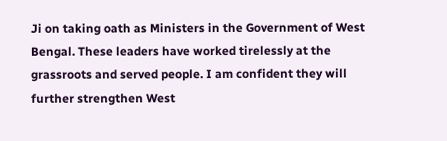Ji on taking oath as Ministers in the Government of West Bengal. These leaders have worked tirelessly at the grassroots and served people. I am confident they will further strengthen West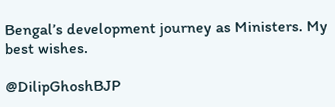Bengal’s development journey as Ministers. My best wishes.

@DilipGhoshBJP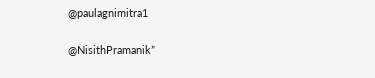@paulagnimitra1

@NisithPramanik”